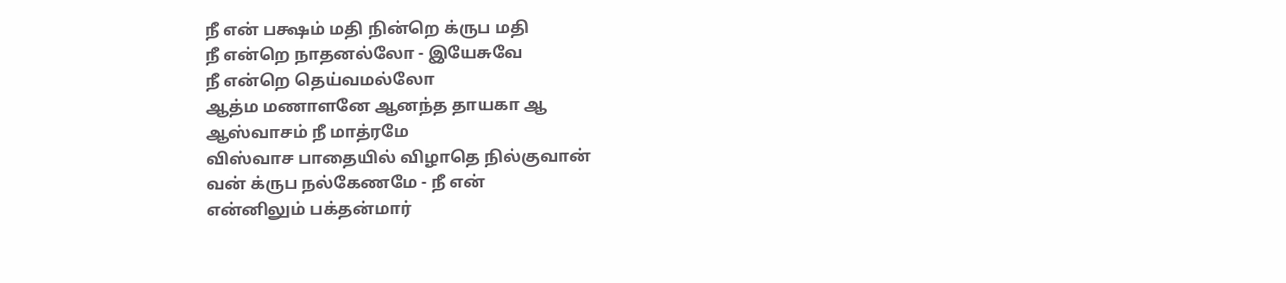நீ என் பக்ஷம் மதி நின்றெ க்ருப மதி
நீ என்றெ நாதனல்லோ - இயேசுவே
நீ என்றெ தெய்வமல்லோ
ஆத்ம மணாளனே ஆனந்த தாயகா ஆ
ஆஸ்வாசம் நீ மாத்ரமே
விஸ்வாச பாதையில் விழாதெ நில்குவான்
வன் க்ருப நல்கேணமே - நீ என்
என்னிலும் பக்தன்மார்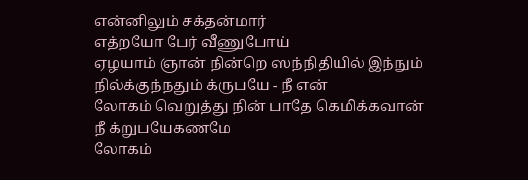என்னிலும் சக்தன்மார்
எத்றயோ பேர் வீணுபோய்
ஏழயாம் ஞான் நின்றெ ஸந்நிதியில் இந்நும்
நில்க்குந்நதும் க்ருபயே - நீ என்
லோகம் வெறுத்து நின் பாதே கெமிக்கவான்
நீ க்றுபயேகணமே
லோகம்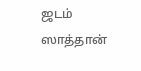ஜடம் ஸாத்தான்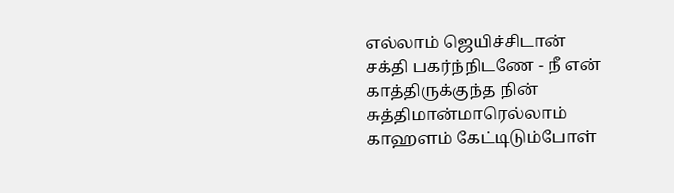எல்லாம் ஜெயிச்சிடான்
சக்தி பகர்ந்நிடணே - நீ என்
காத்திருக்குந்த நின் சுத்திமான்மாரெல்லாம்
காஹளம் கேட்டிடும்போள்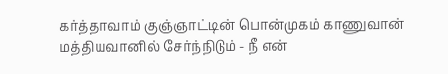கர்த்தாவாம் குஞ்ஞாட்டின் பொன்முகம் காணுவான்
மத்தியவானில் சேர்ந்நிடும் - நீ என்